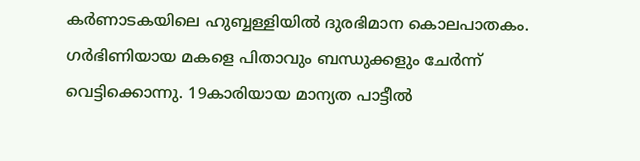കര്‍ണാടകയിലെ ഹുബ്ബള്ളിയില്‍ ദുരഭിമാന കൊലപാതകം. ഗര്‍ഭിണിയായ മകളെ പിതാവും ബന്ധുക്കളും ചേര്‍ന്ന് വെട്ടിക്കൊന്നു. 19കാരിയായ മാന്യത പാട്ടീല്‍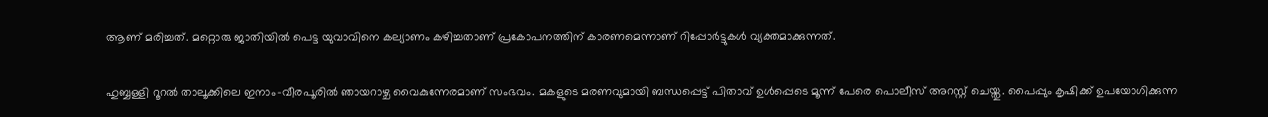ആണ് മരിച്ചത്. മറ്റൊരു ജാതിയില്‍ പെട്ട യുവാവിനെ കല്യാണം കഴിച്ചതാണ് പ്രകോപനത്തിന് കാരണമെന്നാണ് റിപ്പോര്‍ട്ടുകള്‍ വ്യക്തമാക്കുന്നത്.

ഹുബ്ബള്ളി റൂറല്‍ താലൂക്കിലെ ഇനാം-വീരപൂരില്‍ ഞായറാഴ്ച വൈകുന്നേരമാണ് സംഭവം. മകളുടെ മരണവുമായി ബന്ധപ്പെട്ട് പിതാവ് ഉള്‍പ്പെടെ മൂന്ന് പേരെ പൊലീസ് അറസ്റ്റ് ചെയ്തു. പൈപ്പും കൃഷിക്ക് ഉപയോഗിക്കുന്ന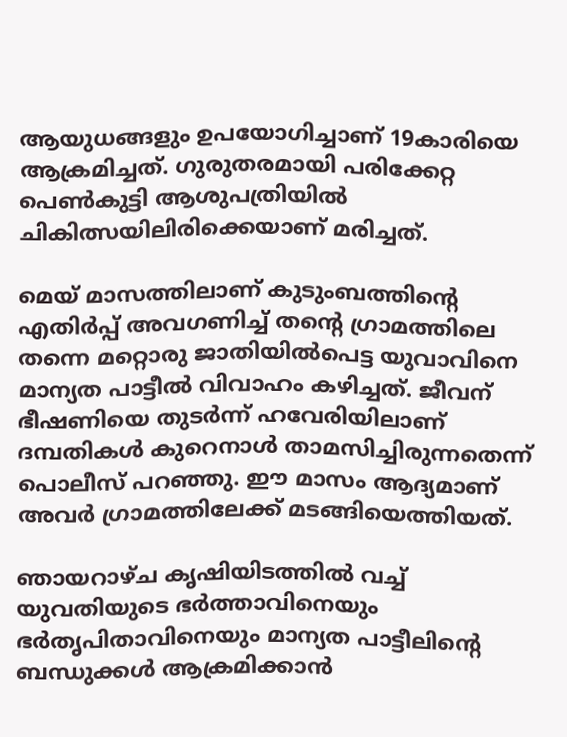ആയുധങ്ങളും ഉപയോഗിച്ചാണ് 19കാരിയെ ആക്രമിച്ചത്. ഗുരുതരമായി പരിക്കേറ്റ പെണ്‍കുട്ടി ആശുപത്രിയില്‍ ചികിത്സയിലിരിക്കെയാണ് മരിച്ചത്.

മെയ് മാസത്തിലാണ് കുടുംബത്തിന്റെ എതിര്‍പ്പ് അവഗണിച്ച് തന്റെ ഗ്രാമത്തിലെ തന്നെ മറ്റൊരു ജാതിയില്‍പെട്ട യുവാവിനെ മാന്യത പാട്ടീല്‍ വിവാഹം കഴിച്ചത്. ജീവന് ഭീഷണിയെ തുടര്‍ന്ന് ഹവേരിയിലാണ് ദമ്പതികള്‍ കുറെനാള്‍ താമസിച്ചിരുന്നതെന്ന് പൊലീസ് പറഞ്ഞു. ഈ മാസം ആദ്യമാണ് അവര്‍ ഗ്രാമത്തിലേക്ക് മടങ്ങിയെത്തിയത്.

ഞായറാഴ്ച കൃഷിയിടത്തില്‍ വച്ച് യുവതിയുടെ ഭര്‍ത്താവിനെയും ഭര്‍തൃപിതാവിനെയും മാന്യത പാട്ടീലിന്റെ ബന്ധുക്കള്‍ ആക്രമിക്കാന്‍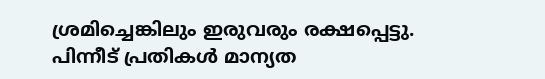ശ്രമിച്ചെങ്കിലും ഇരുവരും രക്ഷപ്പെട്ടു. പിന്നീട് പ്രതികള്‍ മാന്യത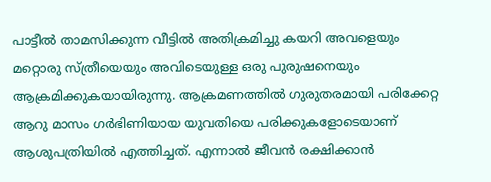പാട്ടീല്‍ താമസിക്കുന്ന വീട്ടില്‍ അതിക്രമിച്ചു കയറി അവളെയും മറ്റൊരു സ്ത്രീയെയും അവിടെയുള്ള ഒരു പുരുഷനെയും ആക്രമിക്കുകയായിരുന്നു. ആക്രമണത്തില്‍ ഗുരുതരമായി പരിക്കേറ്റ ആറു മാസം ഗര്‍ഭിണിയായ യുവതിയെ പരിക്കുകളോടെയാണ് ആശുപത്രിയില്‍ എത്തിച്ചത്. എന്നാല്‍ ജീവന്‍ രക്ഷിക്കാന്‍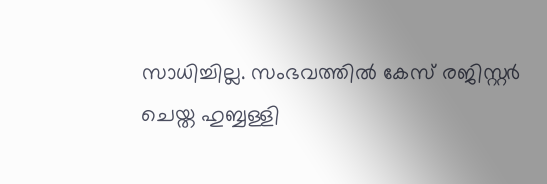സാധിച്ചില്ല. സംഭവത്തില്‍ കേസ് രജിസ്റ്റര്‍ ചെയ്ത ഹുബ്ബള്ളി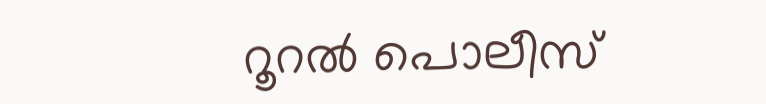റൂറല്‍ പൊലീസ്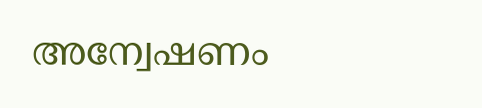അന്വേഷണം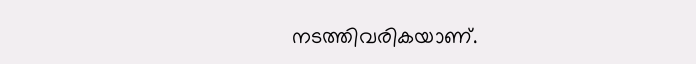നടത്തിവരികയാണ്.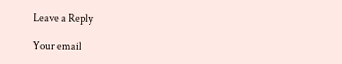Leave a Reply

Your email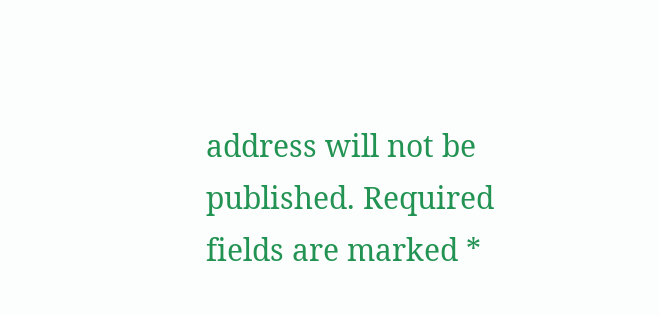address will not be published. Required fields are marked *